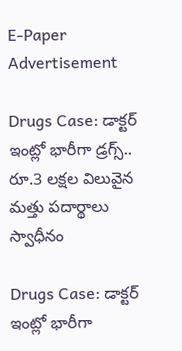E-Paper
Advertisement

Drugs Case: డాక్టర్‌ ఇంట్లో భారీగా డ్రగ్స్‌.. రూ.3 లక్షల విలువైన మత్తు పదార్థాలు స్వాధీనం

Drugs Case: డాక్టర్‌ ఇంట్లో భారీగా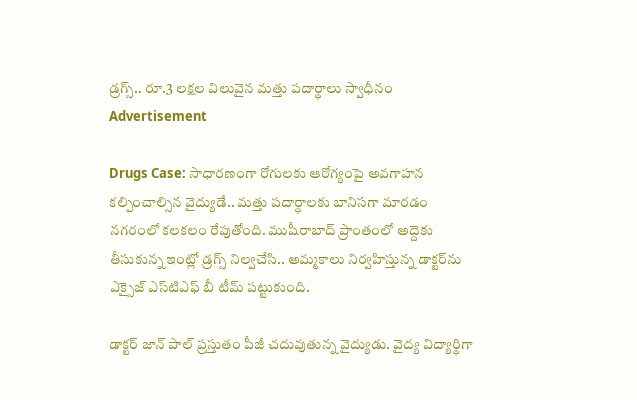డ్రగ్స్‌.. రూ.3 లక్షల విలువైన మత్తు పదార్థాలు స్వాధీనం
Advertisement

Drugs Case: సాధారణంగా రోగులకు ఆరోగ్యంపై అవగాహన కల్పించాల్సిన వైద్యుడే.. మత్తు పదార్ధాలకు బానిసగా మారడం నగరంలో కలకలం రేపుతోంది. ముషీరాబాద్‌ ప్రాంతంలో అద్దెకు తీసుకున్న ఇంట్లో డ్రగ్స్ నిల్వచేసి.. అమ్మకాలు నిర్వహిస్తున్న డాక్టర్‌ను ఎక్సైజ్‌ ఎస్‌టిఎఫ్‌ బీ టీమ్‌ పట్టుకుంది.

డాక్టర్ జాన్ పాల్ ప్రస్తుతం పీజీ చదువుతున్న వైద్యుడు. వైద్య విద్యార్థిగా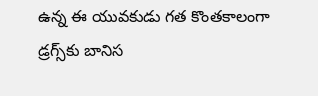ఉన్న ఈ యువకుడు గత కొంతకాలంగా డ్రగ్స్‌కు బానిస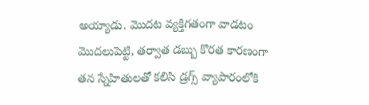అయ్యాడు. మొదట వ్యక్తిగతంగా వాడటం మొదలుపెట్టి, తర్వాత డబ్బు కొరత కారణంగా తన స్నేహితులతో కలిసి డ్రగ్స్ వ్యాపారంలోకి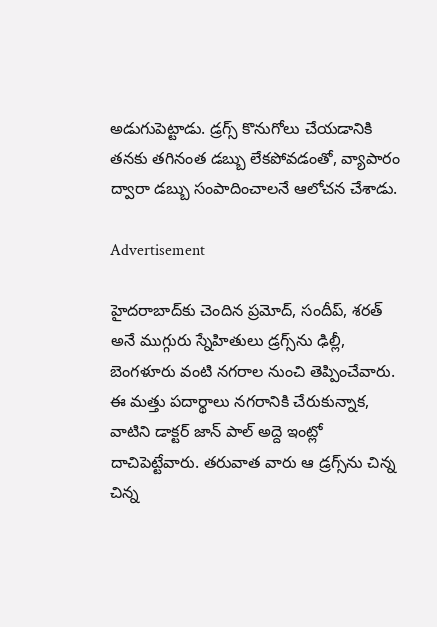అడుగుపెట్టాడు. డ్రగ్స్ కొనుగోలు చేయడానికి తనకు తగినంత డబ్బు లేకపోవడంతో, వ్యాపారం ద్వారా డబ్బు సంపాదించాలనే ఆలోచన చేశాడు.

Advertisement

హైదరాబాద్‌కు చెందిన ప్రమోద్, సందీప్, శరత్ అనే ముగ్గురు స్నేహితులు డ్రగ్స్‌ను ఢిల్లీ, బెంగళూరు వంటి నగరాల నుంచి తెప్పించేవారు. ఈ మత్తు పదార్థాలు నగరానికి చేరుకున్నాక, వాటిని డాక్టర్ జాన్ పాల్ అద్దె ఇంట్లో దాచిపెట్టేవారు. తరువాత వారు ఆ డ్రగ్స్‌ను చిన్న చిన్న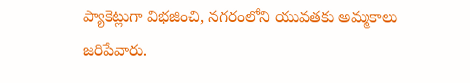ప్యాకెట్లుగా విభజించి, నగరంలోని యువతకు అమ్మకాలు జరిపేవారు.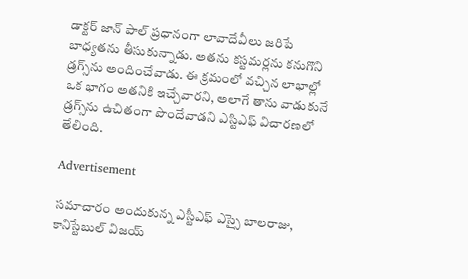డాక్టర్ జాన్ పాల్ ప్రధానంగా లావాదేవీలు జరిపే బాధ్యతను తీసుకున్నాడు. అతను కస్టమర్లను కనుగొని డ్రగ్స్‌ను అందించేవాడు. ఈ క్రమంలో వచ్చిన లాభాల్లో ఒక భాగం అతనికి ఇచ్చేవారని, అలాగే తాను వాడుకునే డ్రగ్స్‌ను ఉచితంగా పొందేవాడని ఎస్టిఎఫ్‌ విచారణలో తేలింది.

Advertisement

సమాచారం అందుకున్న ఎస్టీఎఫ్ ఎస్సై బాలరాజు, కానిస్టేబుల్ విజయ్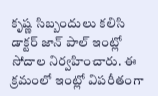కృష్ణ సిబ్బందులు కలిసి డాక్టర్ జాన్ పాల్ ఇంట్లో సోదాల నిర్వహించారు. ఈ క్రమంలో ఇంట్లో విపరీతంగా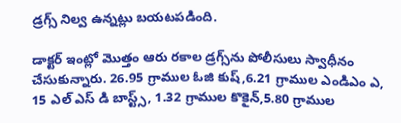డ్రగ్స్ నిల్వ ఉన్నట్లు బయటపడింది.

డాక్టర్ ఇంట్లో మొత్తం ఆరు రకాల డ్రగ్స్‌ను పోలీసులు స్వాధీనం చేసుకున్నారు. 26.95 గ్రాముల ఓజి కుష్,6.21 గ్రాముల ఎండిఎం ఎ, 15 ఎల్ ఎస్ డి బాస్ట్స్, 1.32 గ్రాముల కొకైన్,5.80 గ్రాముల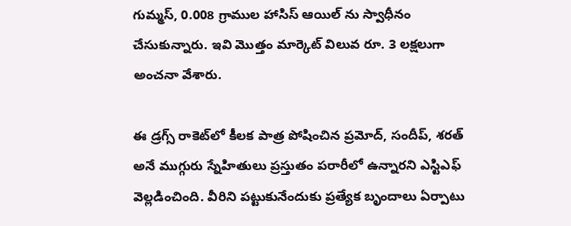గుమ్మస్, 0.008 గ్రాముల హాసిస్ ఆయిల్ ను స్వాధీనం చేసుకున్నారు. ఇవి మొత్తం మార్కెట్ విలువ రూ. 3 లక్షలుగా అంచనా వేశారు.

ఈ డ్రగ్స్ రాకెట్‌లో కీలక పాత్ర పోషించిన ప్రమోద్, సందీప్, శరత్ అనే ముగ్గురు స్నేహితులు ప్రస్తుతం పరారీలో ఉన్నారని ఎస్టిఎఫ్ వెల్లడించింది. వీరిని పట్టుకునేందుకు ప్రత్యేక బృందాలు ఏర్పాటు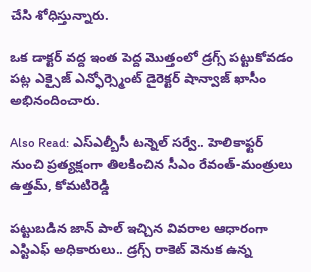చేసి శోధిస్తున్నారు.

ఒక డాక్టర్ వద్ద ఇంత పెద్ద మొత్తంలో డ్రగ్స్ పట్టుకోవడం పట్ల ఎక్సైజ్ ఎన్ఫోర్స్మెంట్ డైరెక్టర్ షాన్వాజ్ ఖాసీం అభినందించారు.

Also Read: ఎస్ఎల్బీసీ టన్నెల్ సర్వే.. హెలికాఫ్టర్ నుంచి ప్రత్యక్షంగా తిలకించిన సీఎం రేవంత్-మంత్రులు ఉత్తమ్, కోమటిరెడ్డి

పట్టుబడిన జాన్ పాల్ ఇచ్చిన వివరాల ఆధారంగా ఎస్టిఎఫ్‌ అధికారులు.. డ్రగ్స్ రాకెట్‌ వెనుక ఉన్న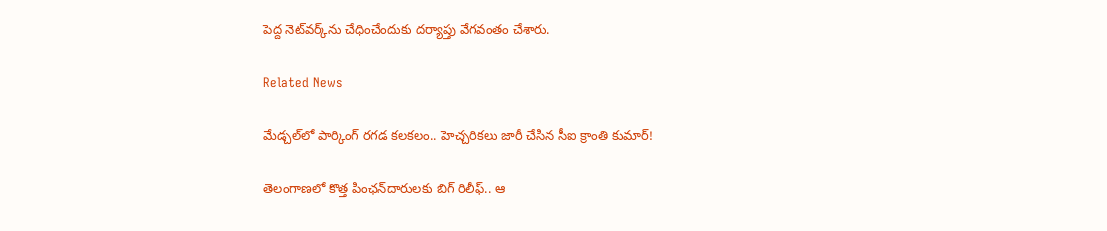పెద్ద నెట్‌వర్క్‌ను చేధించేందుకు దర్యాప్తు వేగవంతం చేశారు.

Related News

మేడ్చల్‌లో పార్కింగ్ రగడ కలకలం.. హెచ్చరికలు జారీ చేసిన సీఐ క్రాంతి కుమార్!

తెలంగాణలో కొత్త పింఛన్‌‌దారులకు బిగ్ రిలీఫ్.. ఆ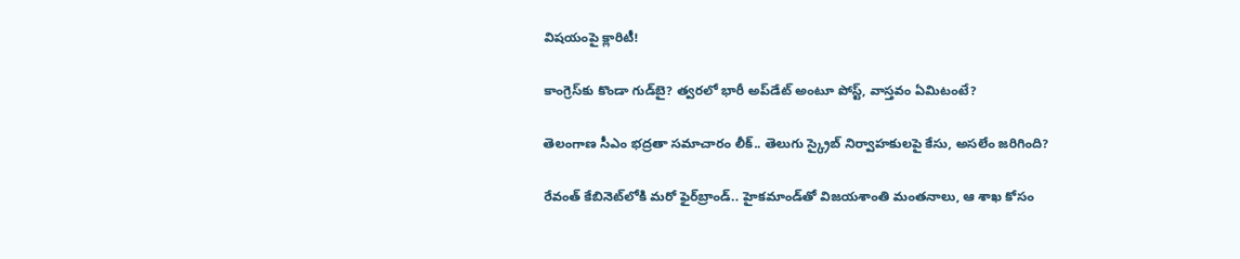విషయంపై క్లారిటీ!

కాంగ్రెస్‌కు కొండా‌ గుడ్‌బై? త్వరలో భారీ అప్‌డేట్ అంటూ పోస్ట్, వాస్తవం ఏమిటంటే?

తెలంగాణ సీఎం భద్రతా సమాచారం లీక్.. తెలుగు స్క్రైబ్ నిర్వాహకులపై కేసు, అసలేం జరిగింది?

రేవంత్‌ కేబినెట్‌లోకి మరో ఫైర్‌బ్రాండ్.. హైకమాండ్‌తో విజయశాంతి మంతనాలు, ఆ శాఖ కోసం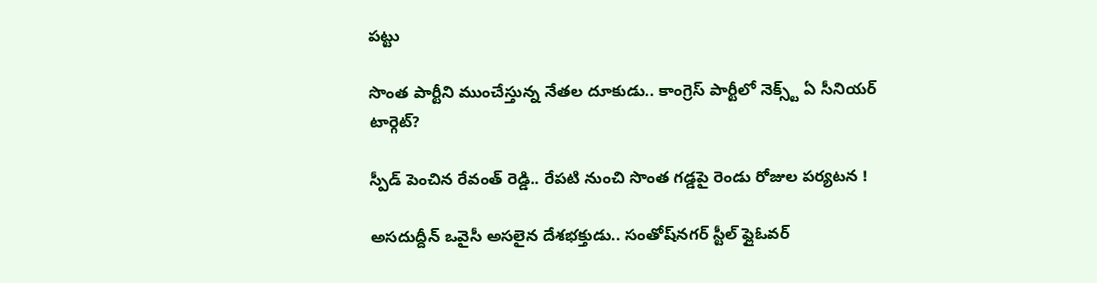పట్టు

సొంత పార్టీని ముంచేస్తున్న నేతల దూకుడు.. కాంగ్రెస్‌ పార్టీలో నెక్స్ట్ ఏ సీనియర్ టార్గెట్?

స్పీడ్ పెంచిన రేవంత్ రెడ్డి.. రేపటి నుంచి సొంత గడ్డపై రెండు రోజుల పర్యటన !

అసదుద్దీన్ ఒవైసీ అసలైన దేశభక్తుడు.. సంతోష్‌నగర్ స్టీల్ ఫ్లైఓవర్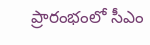ప్రారంభంలో సీఎం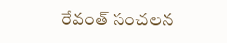రేవంత్ సంచలన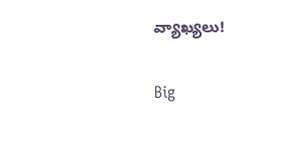వ్యాఖ్యలు!

Big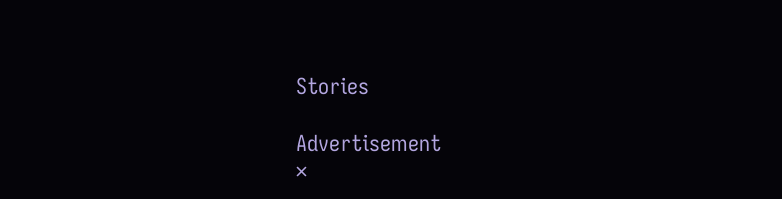Stories

Advertisement
×